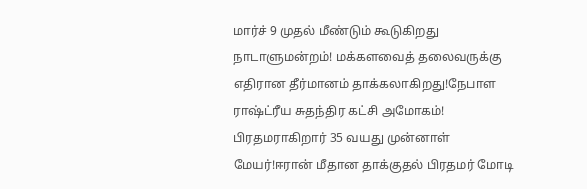மார்ச் 9 முதல் மீண்டும் கூடுகிறது நாடாளுமன்றம்! மக்களவைத் தலைவருக்கு எதிரான தீர்மானம் தாக்கலாகிறது!நேபாள ராஷ்ட்ரீய சுதந்திர கட்சி அமோகம்! பிரதமராகிறார் 35 வயது முன்னாள் மேயர்!ஈரான் மீதான தாக்குதல் பிரதமர் மோடி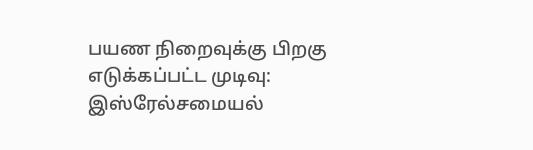பயண நிறைவுக்கு பிறகு எடுக்கப்பட்ட முடிவு: இஸ்ரேல்சமையல்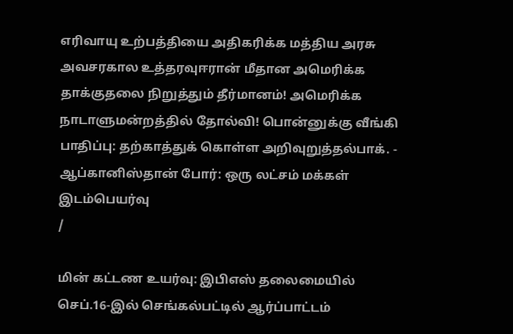எரிவாயு உற்பத்தியை அதிகரிக்க மத்திய அரசு அவசரகால உத்தரவுஈரான் மீதான அமெரிக்க தாக்குதலை நிறுத்தும் தீர்மானம்! அமெரிக்க நாடாளுமன்றத்தில் தோல்வி! பொன்னுக்கு வீங்கி பாதிப்பு: தற்காத்துக் கொள்ள அறிவுறுத்தல்பாக். - ஆப்கானிஸ்தான் போர்: ஒரு லட்சம் மக்கள் இடம்பெயர்வு
/

மின் கட்டண உயர்வு: இபிஎஸ் தலைமையில் செப்.16-இல் செங்கல்பட்டில் ஆர்ப்பாட்டம்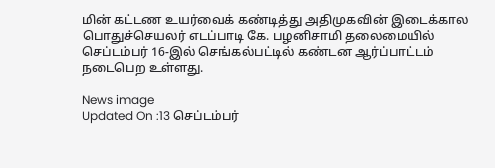மின் கட்டண உயர்வைக் கண்டித்து அதிமுகவின் இடைக்கால பொதுச்செயலர் எடப்பாடி கே. பழனிசாமி தலைமையில் செப்டம்பர் 16-இல் செங்கல்பட்டில் கண்டன ஆர்ப்பாட்டம் நடைபெற உள்ளது.

News image
Updated On :13 செப்டம்பர்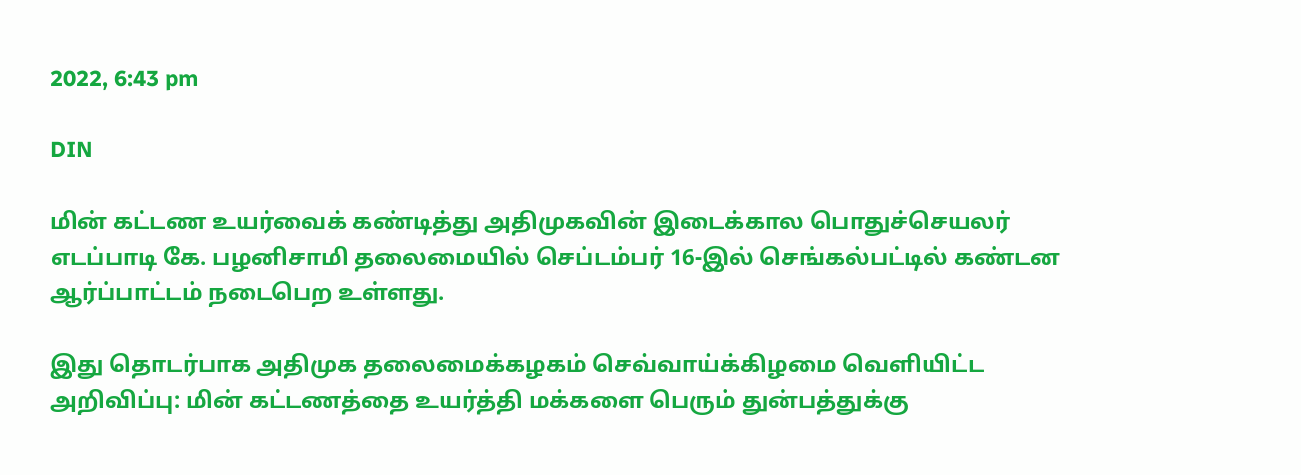2022, 6:43 pm

DIN

மின் கட்டண உயர்வைக் கண்டித்து அதிமுகவின் இடைக்கால பொதுச்செயலர் எடப்பாடி கே. பழனிசாமி தலைமையில் செப்டம்பர் 16-இல் செங்கல்பட்டில் கண்டன ஆர்ப்பாட்டம் நடைபெற உள்ளது.

இது தொடர்பாக அதிமுக தலைமைக்கழகம் செவ்வாய்க்கிழமை வெளியிட்ட அறிவிப்பு: மின் கட்டணத்தை உயர்த்தி மக்களை பெரும் துன்பத்துக்கு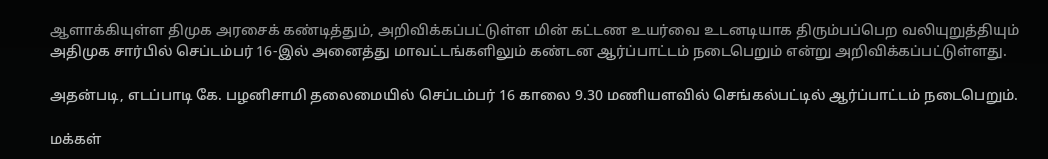ஆளாக்கியுள்ள திமுக அரசைக் கண்டித்தும், அறிவிக்கப்பட்டுள்ள மின் கட்டண உயர்வை உடனடியாக திரும்பப்பெற வலியுறுத்தியும் அதிமுக சார்பில் செப்டம்பர் 16-இல் அனைத்து மாவட்டங்களிலும் கண்டன ஆர்ப்பாட்டம் நடைபெறும் என்று அறிவிக்கப்பட்டுள்ளது.

அதன்படி, எடப்பாடி கே. பழனிசாமி தலைமையில் செப்டம்பர் 16 காலை 9.30 மணியளவில் செங்கல்பட்டில் ஆர்ப்பாட்டம் நடைபெறும்.

மக்கள்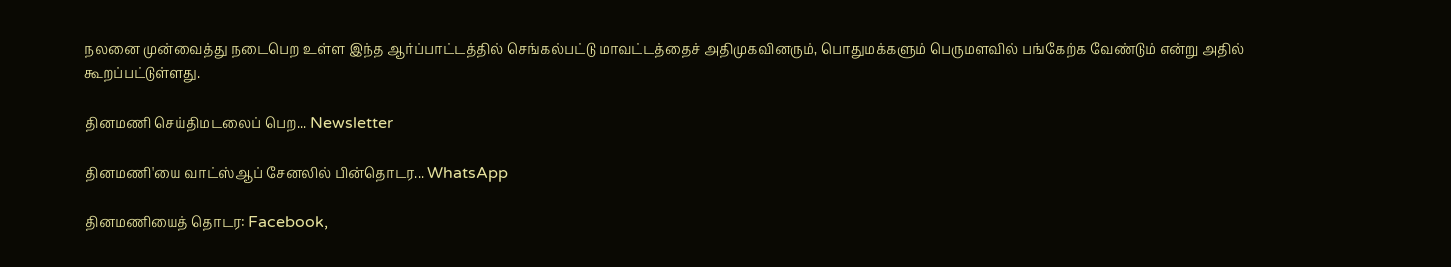நலனை முன்வைத்து நடைபெற உள்ள இந்த ஆர்ப்பாட்டத்தில் செங்கல்பட்டு மாவட்டத்தைச் அதிமுகவினரும், பொதுமக்களும் பெருமளவில் பங்கேற்க வேண்டும் என்று அதில் கூறப்பட்டுள்ளது.

தினமணி செய்திமடலைப் பெற... Newsletter

தினமணி'யை வாட்ஸ்ஆப் சேனலில் பின்தொடர... WhatsApp

தினமணியைத் தொடர: Facebook,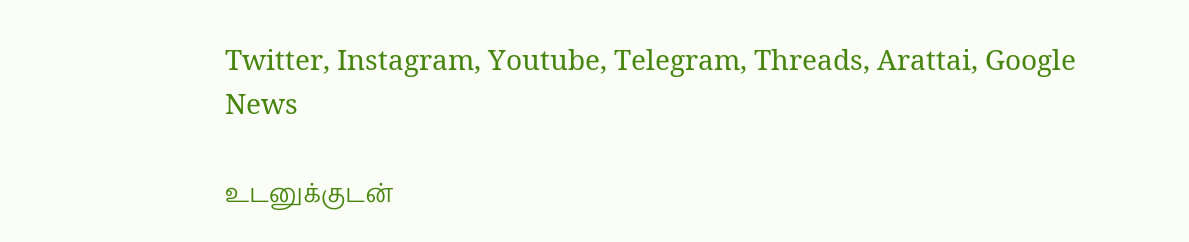Twitter, Instagram, Youtube, Telegram, Threads, Arattai, Google News

உடனுக்குடன்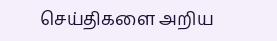செய்திகளை அறிய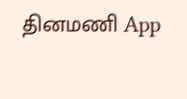தினமணி App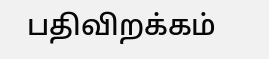பதிவிறக்கம்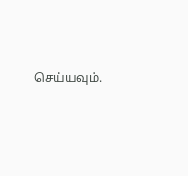செய்யவும்.